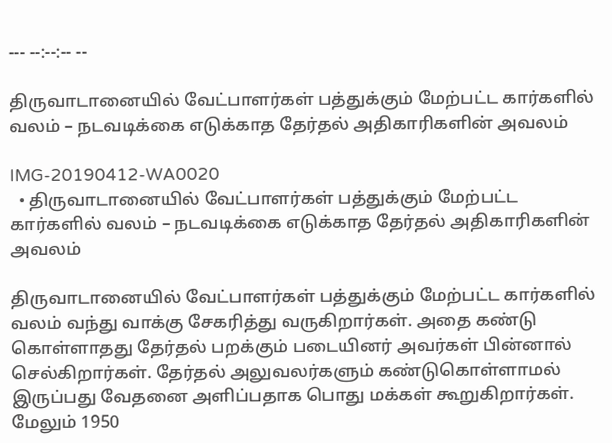--- --:--:-- --

திருவாடானையில் வேட்பாளர்கள் பத்துக்கும் மேற்பட்ட கார்களில் வலம் – நடவடிக்கை எடுக்காத தேர்தல் அதிகாரிகளின் அவலம்

IMG-20190412-WA0020
  • திருவாடானையில் வேட்பாளர்கள் பத்துக்கும் மேற்பட்ட கார்களில் வலம் – நடவடிக்கை எடுக்காத தேர்தல் அதிகாரிகளின் அவலம்

திருவாடானையில் வேட்பாளர்கள் பத்துக்கும் மேற்பட்ட கார்களில் வலம் வந்து வாக்கு சேகரித்து வருகிறார்கள். அதை கண்டு கொள்ளாதது தேர்தல் பறக்கும் படையினர் அவர்கள் பின்னால் செல்கிறார்கள். தேர்தல் அலுவலர்களும் கண்டுகொள்ளாமல் இருப்பது வேதனை அளிப்பதாக பொது மக்கள் கூறுகிறார்கள். மேலும் 1950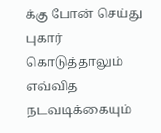க்கு போன் செய்து புகார் கொடுத்தாலும் எவ்வித நடவடிக்கையும்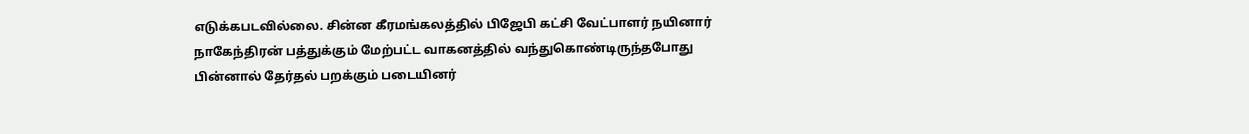எடுக்கபடவில்லை. சின்ன கீரமங்கலத்தில் பிஜேபி கட்சி வேட்பாளர் நயினார் நாகேந்திரன் பத்துக்கும் மேற்பட்ட வாகனத்தில் வந்துகொண்டிருந்தபோது பின்னால் தேர்தல் பறக்கும் படையினர்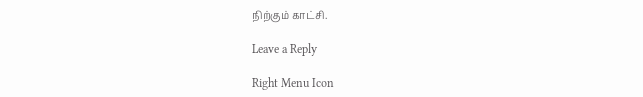நிற்கும் காட்சி.

Leave a Reply

Right Menu Icon